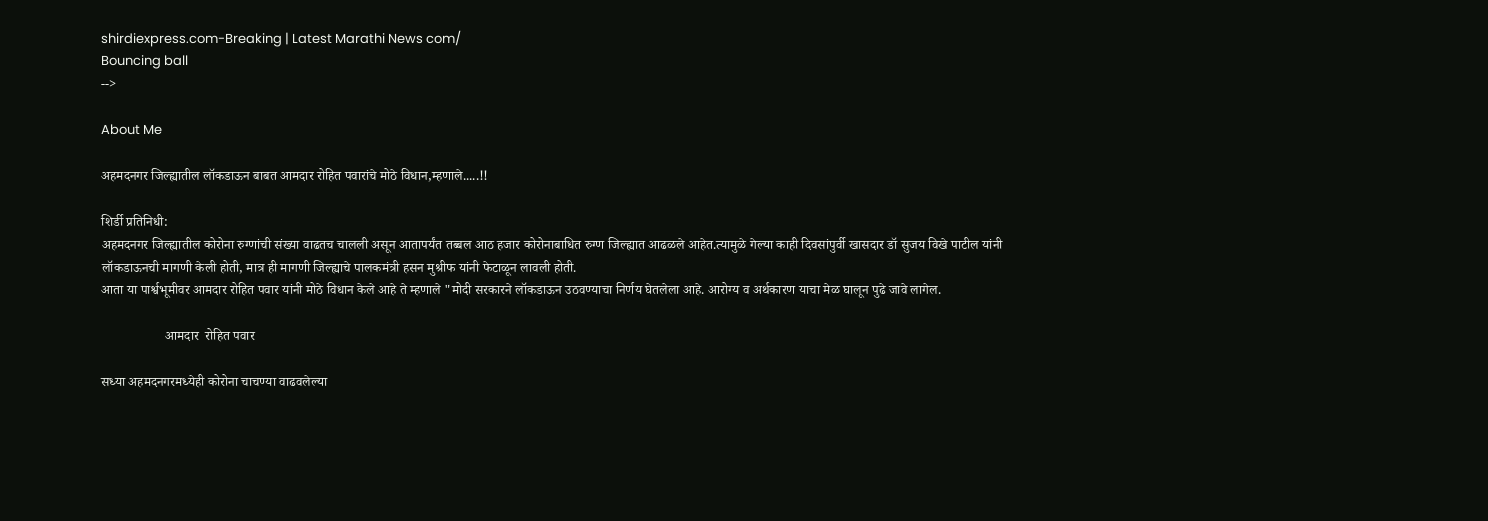shirdiexpress.com-Breaking | Latest Marathi News com/
Bouncing ball
-->

About Me

अहमदनगर जिल्ह्यातील लॉकडाऊन बाबत आमदार रोहित पवारांचे मोठे विधान,म्हणाले.....!!

शिर्डी प्रतिनिधी:
अहमदनगर जिल्ह्यातील कोरोना रुग्णांची संख्या वाढतच चालली असून आतापर्यंत तब्बल आठ हजार कोरोनाबाधित रुग्ण जिल्ह्यात आढळले आहेत.त्यामुळे गेल्या काही दिवसांपुर्वी खासदार डॉ सुजय विखे पाटील यांनी लॉकडाऊनची मागणी केली होती, मात्र ही मागणी जिल्ह्याचे पालकमंत्री हसन मुश्रीफ यांनी फेटाळून लावली होती.
आता या पार्श्वभूमीवर आमदार रोहित पवार यांनी मोठे विधान केले आहे ते म्हणाले "मोदी सरकारने लॉकडाऊन उठवण्याचा निर्णय घेतलेला आहे. आरोग्य व अर्थकारण याचा मेळ घालून पुढे जावे लागेल.

                   आमदार  रोहित पवार

सध्या अहमदनगरमध्येही कोरोना चाचण्या वाढवलेल्या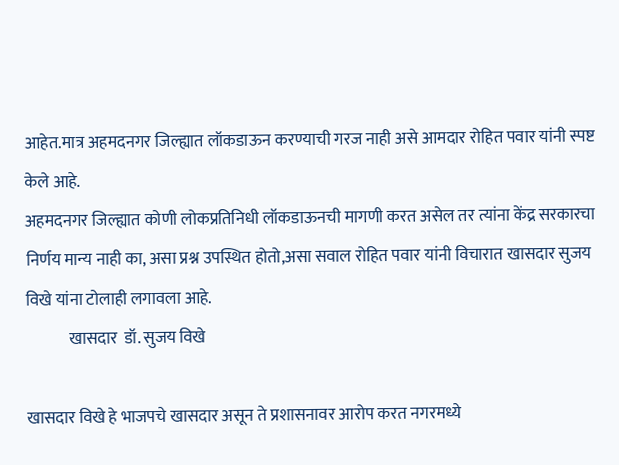आहेत.मात्र अहमदनगर जिल्ह्यात लॉकडाऊन करण्याची गरज नाही असे आमदार रोहित पवार यांनी स्पष्ट केले आहे.
अहमदनगर जिल्ह्यात कोणी लोकप्रतिनिधी लॉकडाऊनची मागणी करत असेल तर त्यांना केंद्र सरकारचा निर्णय मान्य नाही का, असा प्रश्न उपस्थित होतो,असा सवाल रोहित पवार यांनी विचारात खासदार सुजय विखे यांना टोलाही लगावला आहे.
             खासदार  डॉ. सुजय विखे

खासदार विखे हे भाजपचे खासदार असून ते प्रशासनावर आरोप करत नगरमध्ये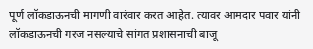पूर्ण लॉकडाऊनची मागणी वारंवार करत आहेत. त्यावर आमदार पवार यांनी लॉकडाऊनची गरज नसल्याचे सांगत प्रशासनाची बाजू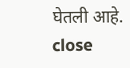घेतली आहे.
close